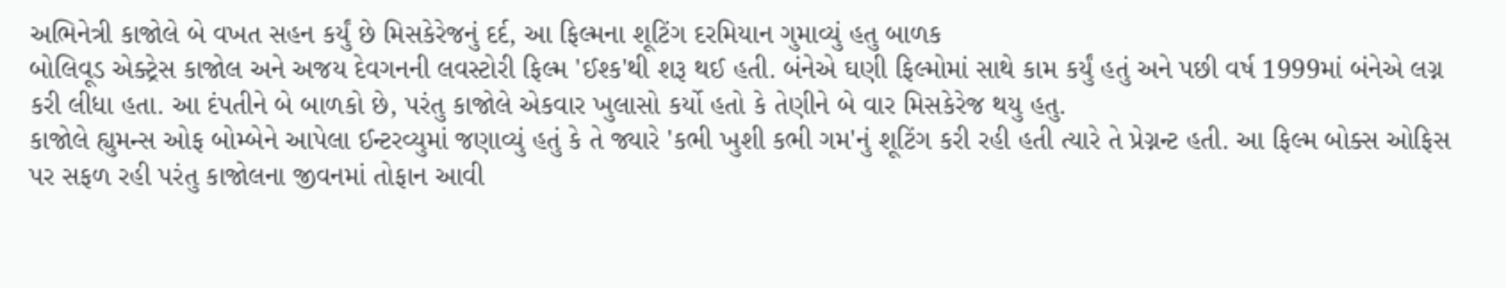અભિનેત્રી કાજોલે બે વખત સહન કર્યું છે મિસકેરેજનું દર્દ, આ ફિલ્મના શૂટિંગ દરમિયાન ગુમાવ્યું હતુ બાળક
બોલિવૂડ એક્ટ્રેસ કાજોલ અને અજય દેવગનની લવસ્ટોરી ફિલ્મ 'ઈશ્ક'થી શરૂ થઈ હતી. બંનેએ ઘણી ફિલ્મોમાં સાથે કામ કર્યું હતું અને પછી વર્ષ 1999માં બંનેએ લગ્ન કરી લીધા હતા. આ દંપતીને બે બાળકો છે, પરંતુ કાજોલે એકવાર ખુલાસો કર્યો હતો કે તેણીને બે વાર મિસકેરેજ થયુ હતુ.
કાજોલે હ્યુમન્સ ઓફ બોમ્બેને આપેલા ઈન્ટરવ્યુમાં જણાવ્યું હતું કે તે જ્યારે 'કભી ખુશી કભી ગમ'નું શૂટિંગ કરી રહી હતી ત્યારે તે પ્રેગ્નન્ટ હતી. આ ફિલ્મ બોક્સ ઓફિસ પર સફળ રહી પરંતુ કાજોલના જીવનમાં તોફાન આવી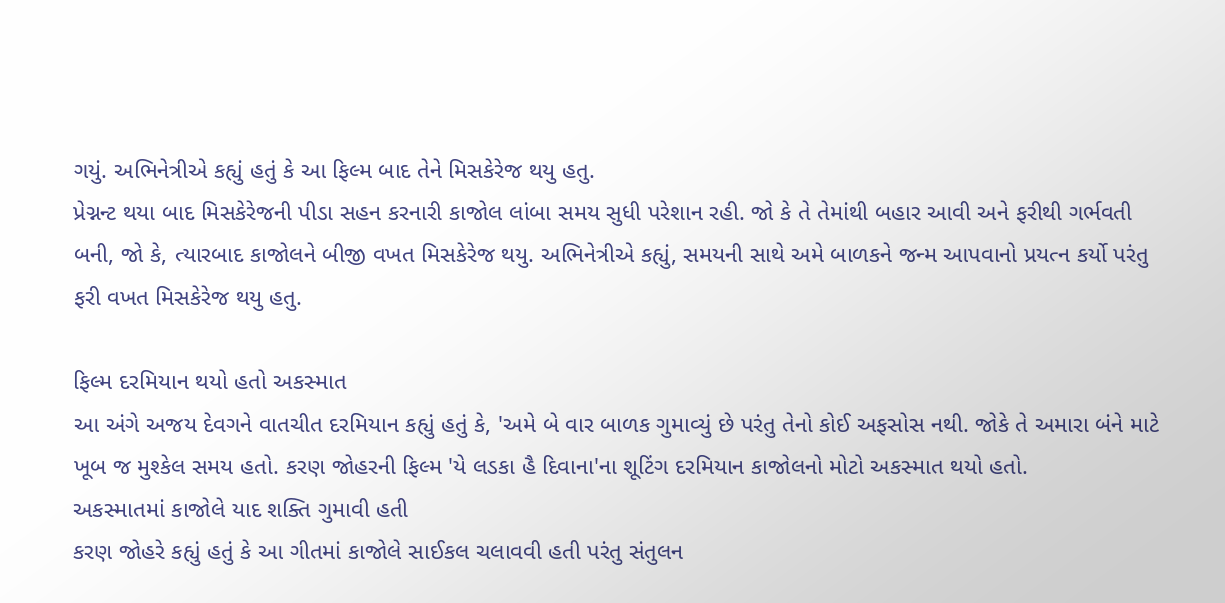ગયું. અભિનેત્રીએ કહ્યું હતું કે આ ફિલ્મ બાદ તેને મિસકેરેજ થયુ હતુ.
પ્રેગ્નન્ટ થયા બાદ મિસકેરેજની પીડા સહન કરનારી કાજોલ લાંબા સમય સુધી પરેશાન રહી. જો કે તે તેમાંથી બહાર આવી અને ફરીથી ગર્ભવતી બની, જો કે, ત્યારબાદ કાજોલને બીજી વખત મિસકેરેજ થયુ. અભિનેત્રીએ કહ્યું, સમયની સાથે અમે બાળકને જન્મ આપવાનો પ્રયત્ન કર્યો પરંતુ ફરી વખત મિસકેરેજ થયુ હતુ.

ફિલ્મ દરમિયાન થયો હતો અકસ્માત
આ અંગે અજય દેવગને વાતચીત દરમિયાન કહ્યું હતું કે, 'અમે બે વાર બાળક ગુમાવ્યું છે પરંતુ તેનો કોઈ અફસોસ નથી. જોકે તે અમારા બંને માટે ખૂબ જ મુશ્કેલ સમય હતો. કરણ જોહરની ફિલ્મ 'યે લડકા હૈ દિવાના'ના શૂટિંગ દરમિયાન કાજોલનો મોટો અકસ્માત થયો હતો.
અકસ્માતમાં કાજોલે યાદ શક્તિ ગુમાવી હતી
કરણ જોહરે કહ્યું હતું કે આ ગીતમાં કાજોલે સાઈકલ ચલાવવી હતી પરંતુ સંતુલન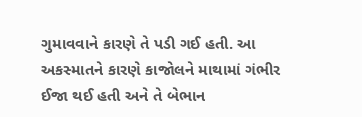ગુમાવવાને કારણે તે પડી ગઈ હતી. આ અકસ્માતને કારણે કાજોલને માથામાં ગંભીર ઈજા થઈ હતી અને તે બેભાન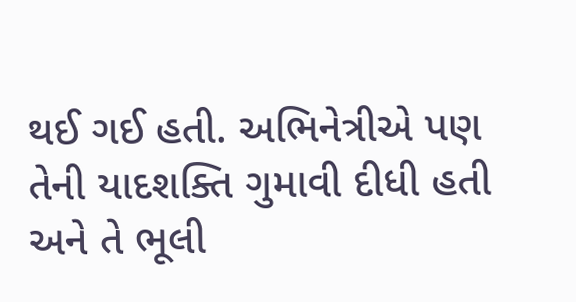થઈ ગઈ હતી. અભિનેત્રીએ પણ તેની યાદશક્તિ ગુમાવી દીધી હતી અને તે ભૂલી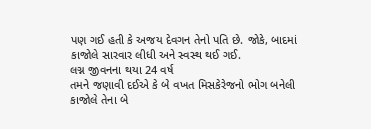પણ ગઈ હતી કે અજય દેવગન તેનો પતિ છે. જોકે, બાદમાં કાજોલે સારવાર લીધી અને સ્વસ્થ થઈ ગઈ.
લગ્ન જીવનના થયા 24 વર્ષ
તમને જણાવી દઈએ કે બે વખત મિસકેરેજનો ભોગ બનેલી કાજોલે તેના બે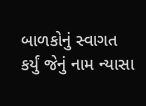બાળકોનું સ્વાગત કર્યું જેનું નામ ન્યાસા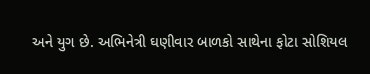અને યુગ છે. અભિનેત્રી ઘણીવાર બાળકો સાથેના ફોટા સોશિયલ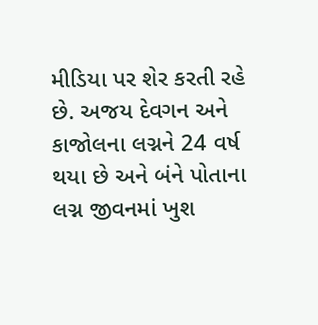મીડિયા પર શેર કરતી રહે છે. અજય દેવગન અને કાજોલના લગ્નને 24 વર્ષ થયા છે અને બંને પોતાના લગ્ન જીવનમાં ખુશ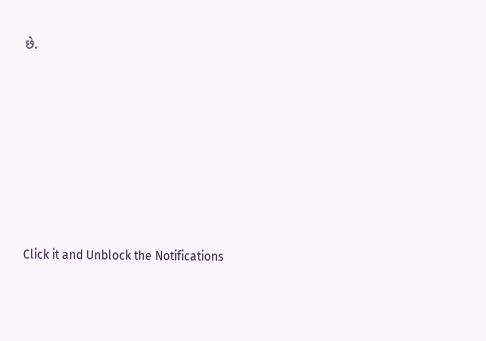છે.












Click it and Unblock the Notifications